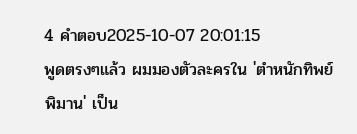4 คำตอบ2025-10-07 20:01:15
พูดตรงๆแล้ว ผมมองตัวละครใน 'ตำหนักทิพย์พิมาน' เป็น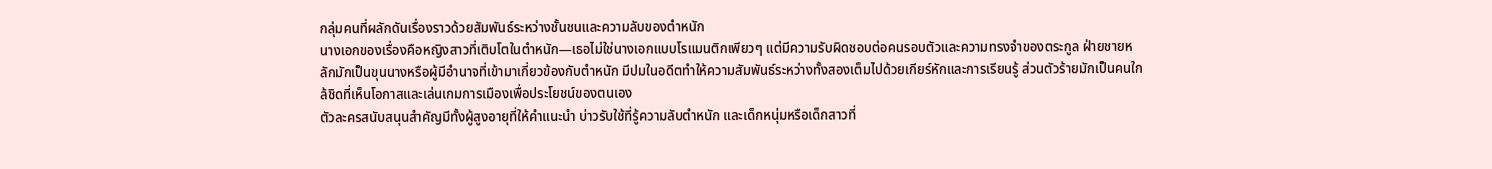กลุ่มคนที่ผลักดันเรื่องราวด้วยสัมพันธ์ระหว่างชั้นชนและความลับของตำหนัก
นางเอกของเรื่องคือหญิงสาวที่เติบโตในตำหนัก—เธอไม่ใช่นางเอกแบบโรแมนติกเพียวๆ แต่มีความรับผิดชอบต่อคนรอบตัวและความทรงจำของตระกูล ฝ่ายชายหลักมักเป็นขุนนางหรือผู้มีอำนาจที่เข้ามาเกี่ยวข้องกับตำหนัก มีปมในอดีตทำให้ความสัมพันธ์ระหว่างทั้งสองเต็มไปด้วยเกียร์หักและการเรียนรู้ ส่วนตัวร้ายมักเป็นคนใกล้ชิดที่เห็นโอกาสและเล่นเกมการเมืองเพื่อประโยชน์ของตนเอง
ตัวละครสนับสนุนสำคัญมีทั้งผู้สูงอายุที่ให้คำแนะนำ บ่าวรับใช้ที่รู้ความลับตำหนัก และเด็กหนุ่มหรือเด็กสาวที่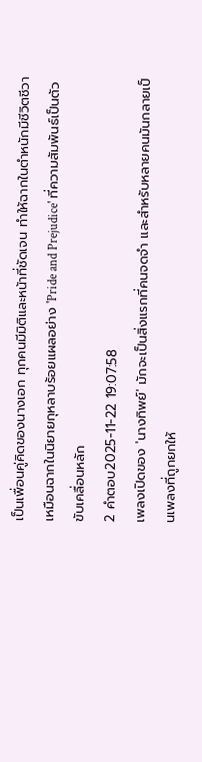เป็นเพื่อนคู่คิดของนางเอก ทุกคนมีมิติและหน้าที่ชัดเจน ทำให้ฉากในตำหนักมีชีวิตชีวาเหมือนฉากในนิยายกุหลาบร้อยแผลอย่าง 'Pride and Prejudice' ที่ความสัมพันธ์เป็นตัวขับเคลื่อนหลัก
2 คำตอบ2025-11-22 19:07:58
เพลงเปิดของ 'นางทิพย์' มักจะเป็นสิ่งแรกที่คนจดจำ และสำหรับหลายคนมันกลายเป็นเพลงที่ถูกยกให้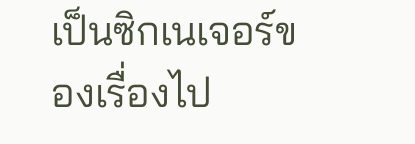เป็นซิกเนเจอร์ของเรื่องไป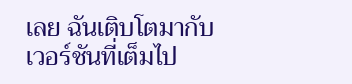เลย ฉันเติบโตมากับเวอร์ชันที่เต็มไป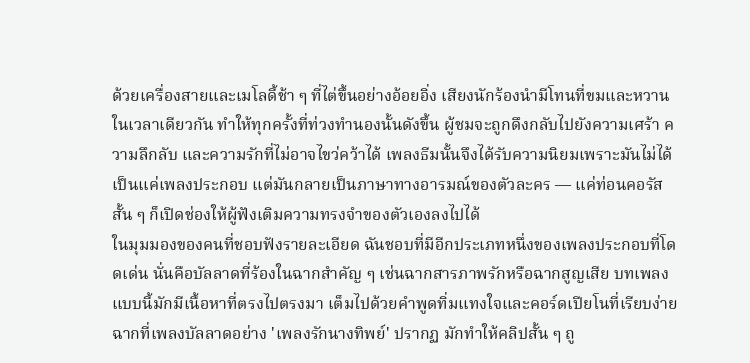ด้วยเครื่องสายและเมโลดี้ช้า ๆ ที่ไต่ขึ้นอย่างอ้อยอิ่ง เสียงนักร้องนำมีโทนที่ขมและหวานในเวลาเดียวกัน ทำให้ทุกครั้งที่ท่วงทำนองนั้นดังขึ้น ผู้ชมจะถูกดึงกลับไปยังความเศร้า ความลึกลับ และความรักที่ไม่อาจไขว่คว้าได้ เพลงธีมนั้นจึงได้รับความนิยมเพราะมันไม่ได้เป็นแค่เพลงประกอบ แต่มันกลายเป็นภาษาทางอารมณ์ของตัวละคร — แค่ท่อนคอรัสสั้น ๆ ก็เปิดช่องให้ผู้ฟังเติมความทรงจำของตัวเองลงไปได้
ในมุมมองของคนที่ชอบฟังรายละเอียด ฉันชอบที่มีอีกประเภทหนึ่งของเพลงประกอบที่โดดเด่น นั่นคือบัลลาดที่ร้องในฉากสำคัญ ๆ เช่นฉากสารภาพรักหรือฉากสูญเสีย บทเพลงแบบนี้มักมีเนื้อหาที่ตรงไปตรงมา เต็มไปด้วยคำพูดทิ่มแทงใจและคอร์ดเปียโนที่เรียบง่าย ฉากที่เพลงบัลลาดอย่าง 'เพลงรักนางทิพย์' ปรากฏ มักทำให้คลิปสั้น ๆ ถู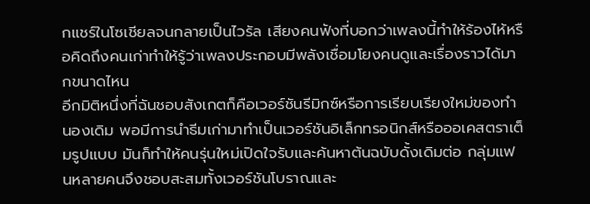กแชร์ในโซเชียลจนกลายเป็นไวรัล เสียงคนฟังที่บอกว่าเพลงนี้ทำให้ร้องไห้หรือคิดถึงคนเก่าทำให้รู้ว่าเพลงประกอบมีพลังเชื่อมโยงคนดูและเรื่องราวได้มากขนาดไหน
อีกมิติหนึ่งที่ฉันชอบสังเกตก็คือเวอร์ชันรีมิกซ์หรือการเรียบเรียงใหม่ของทำนองเดิม พอมีการนำธีมเก่ามาทำเป็นเวอร์ชันอิเล็กทรอนิกส์หรือออเคสตราเต็มรูปแบบ มันก็ทำให้คนรุ่นใหม่เปิดใจรับและค้นหาต้นฉบับดั้งเดิมต่อ กลุ่มแฟนหลายคนจึงชอบสะสมทั้งเวอร์ชันโบราณและ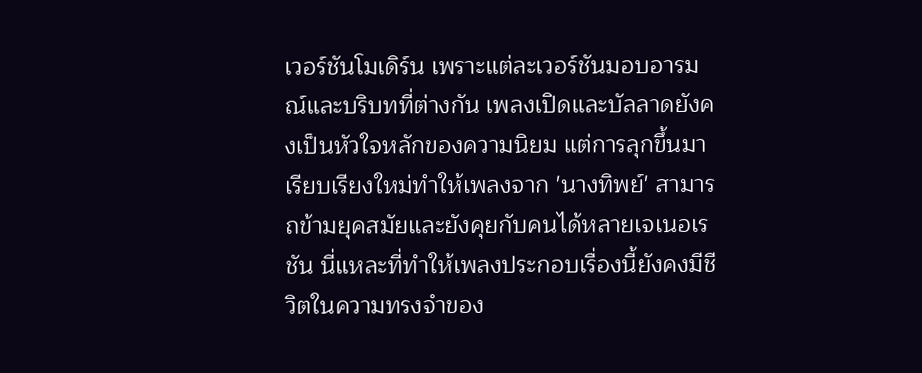เวอร์ชันโมเดิร์น เพราะแต่ละเวอร์ชันมอบอารมณ์และบริบทที่ต่างกัน เพลงเปิดและบัลลาดยังคงเป็นหัวใจหลักของความนิยม แต่การลุกขึ้นมาเรียบเรียงใหม่ทำให้เพลงจาก 'นางทิพย์' สามารถข้ามยุคสมัยและยังคุยกับคนได้หลายเจเนอเรชัน นี่แหละที่ทำให้เพลงประกอบเรื่องนี้ยังคงมีชีวิตในความทรงจำของ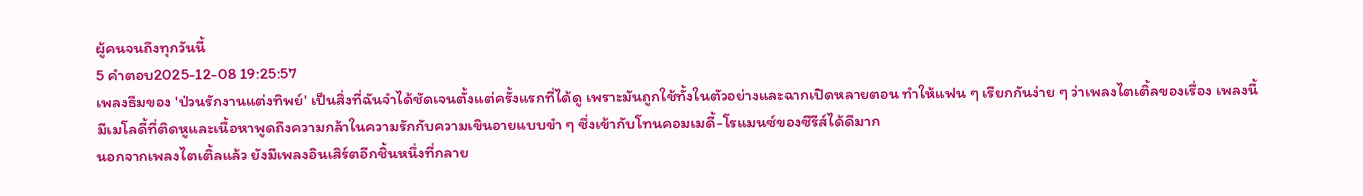ผู้คนจนถึงทุกวันนี้
5 คำตอบ2025-12-08 19:25:57
เพลงธีมของ 'ป่วนรักงานแต่งทิพย์' เป็นสิ่งที่ฉันจำได้ชัดเจนตั้งแต่ครั้งแรกที่ได้ดู เพราะมันถูกใช้ทั้งในตัวอย่างและฉากเปิดหลายตอน ทำให้แฟน ๆ เรียกกันง่าย ๆ ว่าเพลงไตเติ้ลของเรื่อง เพลงนี้มีเมโลดี้ที่ติดหูและเนื้อหาพูดถึงความกล้าในความรักกับความเขินอายแบบขำ ๆ ซึ่งเข้ากับโทนคอมเมดี้-โรแมนซ์ของซีรีส์ได้ดีมาก
นอกจากเพลงไตเติ้ลแล้ว ยังมีเพลงอินเสิร์ตอีกชิ้นหนึ่งที่กลาย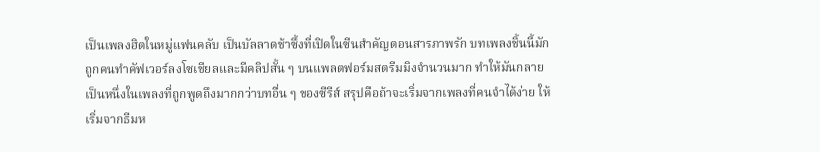เป็นเพลงฮิตในหมู่แฟนคลับ เป็นบัลลาดช้าซึ้งที่เปิดในซีนสำคัญตอนสารภาพรัก บทเพลงชิ้นนี้มักถูกคนทำคัฟเวอร์ลงโซเชียลและมีคลิปสั้น ๆ บนแพลตฟอร์มสตรีมมิงจำนวนมาก ทำให้มันกลายเป็นหนึ่งในเพลงที่ถูกพูดถึงมากกว่าบทอื่น ๆ ของซีรีส์ สรุปคือถ้าจะเริ่มจากเพลงที่คนจำได้ง่าย ให้เริ่มจากธีมห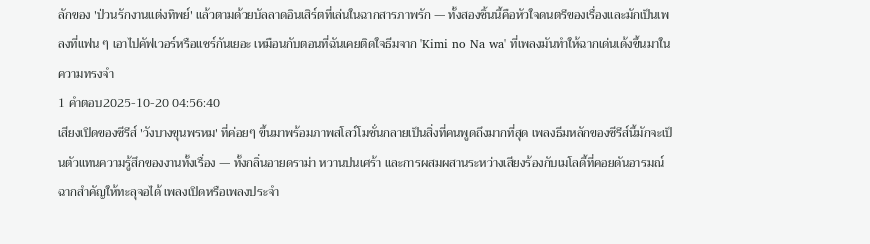ลักของ 'ป่วนรักงานแต่งทิพย์' แล้วตามด้วยบัลลาดอินเสิร์ตที่เล่นในฉากสารภาพรัก — ทั้งสองชิ้นนี้คือหัวใจดนตรีของเรื่องและมักเป็นเพลงที่แฟน ๆ เอาไปคัฟเวอร์หรือแชร์กันเยอะ เหมือนกับตอนที่ฉันเคยติดใจธีมจาก 'Kimi no Na wa' ที่เพลงมันทำให้ฉากเด่นเด้งขึ้นมาในความทรงจำ
1 คำตอบ2025-10-20 04:56:40
เสียงเปิดของซีรีส์ 'วังบางขุนพรหม' ที่ค่อยๆ ขึ้นมาพร้อมภาพสโลว์โมชั่นกลายเป็นสิ่งที่คนพูดถึงมากที่สุด เพลงธีมหลักของซีรีส์นี้มักจะเป็นตัวแทนความรู้สึกของงานทั้งเรื่อง — ทั้งกลิ่นอายดราม่า หวานปนเศร้า และการผสมผสานระหว่างเสียงร้องกับเมโลดี้ที่คอยดันอารมณ์ฉากสำคัญให้ทะลุจอได้ เพลงเปิดหรือเพลงประจำ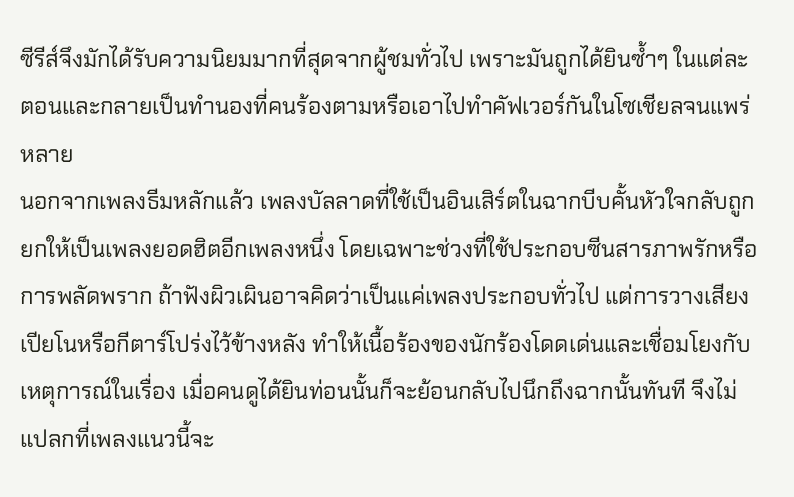ซีรีส์จึงมักได้รับความนิยมมากที่สุดจากผู้ชมทั่วไป เพราะมันถูกได้ยินซ้ำๆ ในแต่ละตอนและกลายเป็นทำนองที่คนร้องตามหรือเอาไปทำคัฟเวอร์กันในโซเชียลจนแพร่หลาย
นอกจากเพลงธีมหลักแล้ว เพลงบัลลาดที่ใช้เป็นอินเสิร์ตในฉากบีบคั้นหัวใจกลับถูกยกให้เป็นเพลงยอดฮิตอีกเพลงหนึ่ง โดยเฉพาะช่วงที่ใช้ประกอบซีนสารภาพรักหรือการพลัดพราก ถ้าฟังผิวเผินอาจคิดว่าเป็นแค่เพลงประกอบทั่วไป แต่การวางเสียงเปียโนหรือกีตาร์โปร่งไว้ข้างหลัง ทำให้เนื้อร้องของนักร้องโดดเด่นและเชื่อมโยงกับเหตุการณ์ในเรื่อง เมื่อคนดูได้ยินท่อนนั้นก็จะย้อนกลับไปนึกถึงฉากนั้นทันที จึงไม่แปลกที่เพลงแนวนี้จะ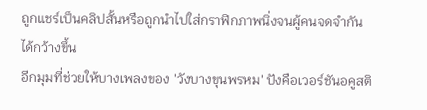ถูกแชร์เป็นคลิปสั้นหรือถูกนำไปใส่กราฟิกภาพนิ่งจนผู้คนจดจำกันได้กว้างขึ้น
อีกมุมที่ช่วยให้บางเพลงของ 'วังบางขุนพรหม' ปังคือเวอร์ชันอคูสติ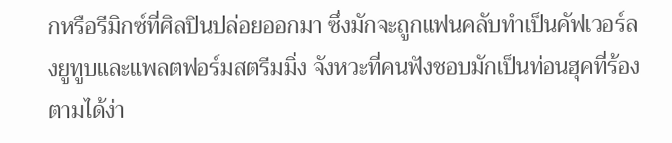กหรือรีมิกซ์ที่ศิลปินปล่อยออกมา ซึ่งมักจะถูกแฟนคลับทำเป็นคัฟเวอร์ลงยูทูบและแพลตฟอร์มสตรีมมิ่ง จังหวะที่คนฟังชอบมักเป็นท่อนฮุคที่ร้องตามได้ง่า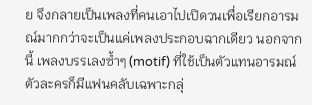ย จึงกลายเป็นเพลงที่คนเอาไปเปิดวนเพื่อเรียกอารมณ์มากกว่าจะเป็นแค่เพลงประกอบฉากเดียว นอกจากนี้ เพลงบรรเลงซ้ำๆ (motif) ที่ใช้เป็นตัวแทนอารมณ์ตัวละครก็มีแฟนคลับเฉพาะกลุ่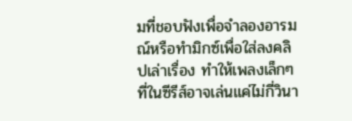มที่ชอบฟังเพื่อจำลองอารมณ์หรือทำมิกซ์เพื่อใส่ลงคลิปเล่าเรื่อง ทำให้เพลงเล็กๆ ที่ในซีรีส์อาจเล่นแค่ไม่กี่วินา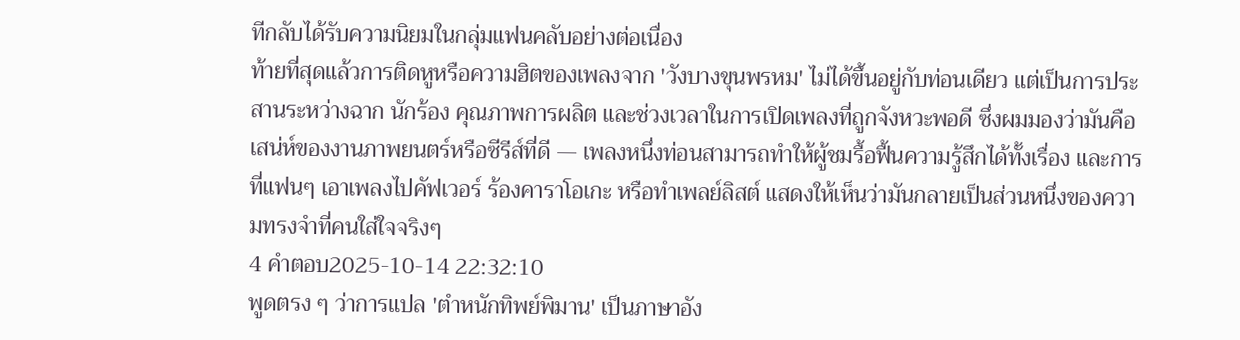ทีกลับได้รับความนิยมในกลุ่มแฟนคลับอย่างต่อเนื่อง
ท้ายที่สุดแล้วการติดหูหรือความฮิตของเพลงจาก 'วังบางขุนพรหม' ไม่ได้ขึ้นอยู่กับท่อนเดียว แต่เป็นการประสานระหว่างฉาก นักร้อง คุณภาพการผลิต และช่วงเวลาในการเปิดเพลงที่ถูกจังหวะพอดี ซึ่งผมมองว่ามันคือเสน่ห์ของงานภาพยนตร์หรือซีรีส์ที่ดี — เพลงหนึ่งท่อนสามารถทำให้ผู้ชมรื้อฟื้นความรู้สึกได้ทั้งเรื่อง และการที่แฟนๆ เอาเพลงไปคัฟเวอร์ ร้องคาราโอเกะ หรือทำเพลย์ลิสต์ แสดงให้เห็นว่ามันกลายเป็นส่วนหนึ่งของความทรงจำที่คนใส่ใจจริงๆ
4 คำตอบ2025-10-14 22:32:10
พูดตรง ๆ ว่าการแปล 'ตำหนักทิพย์พิมาน' เป็นภาษาอัง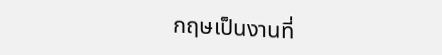กฤษเป็นงานที่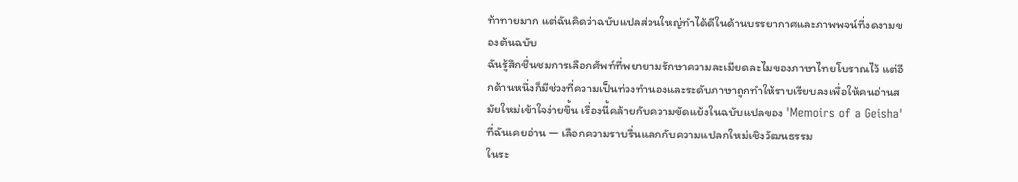ท้าทายมาก แต่ฉันคิดว่าฉบับแปลส่วนใหญ่ทำได้ดีในด้านบรรยากาศและภาพพจน์ที่งดงามของต้นฉบับ
ฉันรู้สึกชื่นชมการเลือกศัพท์ที่พยายามรักษาความละเมียดละไมของภาษาไทยโบราณไว้ แต่อีกด้านหนึ่งก็มีช่วงที่ความเป็นท่วงทำนองและระดับภาษาถูกทำให้ราบเรียบลงเพื่อให้คนอ่านสมัยใหม่เข้าใจง่ายขึ้น เรื่องนี้คล้ายกับความขัดแย้งในฉบับแปลของ 'Memoirs of a Geisha' ที่ฉันเคยอ่าน — เลือกความราบรื่นแลกกับความแปลกใหม่เชิงวัฒนธรรม
ในระ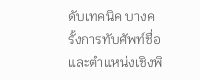ดับเทคนิค บางครั้งการทับศัพท์ชื่อและตำแหน่งเชิงพิ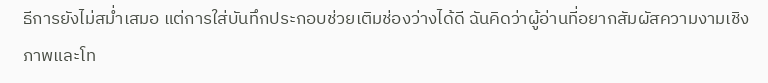ธีการยังไม่สม่ำเสมอ แต่การใส่บันทึกประกอบช่วยเติมช่องว่างได้ดี ฉันคิดว่าผู้อ่านที่อยากสัมผัสความงามเชิงภาพและโท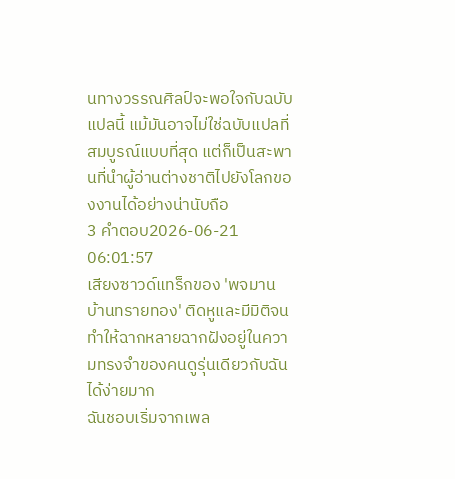นทางวรรณศิลป์จะพอใจกับฉบับแปลนี้ แม้มันอาจไม่ใช่ฉบับแปลที่สมบูรณ์แบบที่สุด แต่ก็เป็นสะพานที่นำผู้อ่านต่างชาติไปยังโลกของงานได้อย่างน่านับถือ
3 คำตอบ2026-06-21 06:01:57
เสียงซาวด์แทร็กของ 'พจมาน บ้านทรายทอง' ติดหูและมีมิติจนทำให้ฉากหลายฉากฝังอยู่ในความทรงจำของคนดูรุ่นเดียวกับฉันได้ง่ายมาก
ฉันชอบเริ่มจากเพล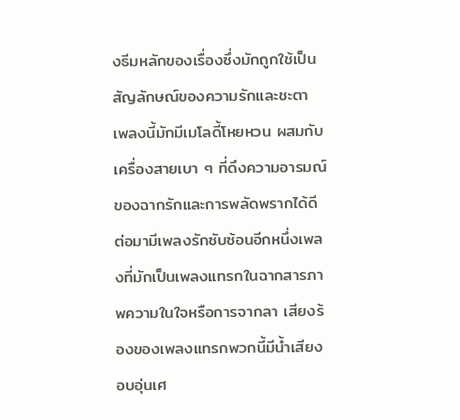งธีมหลักของเรื่องซึ่งมักถูกใช้เป็นสัญลักษณ์ของความรักและชะตา เพลงนี้มักมีเมโลดี้โหยหวน ผสมกับเครื่องสายเบา ๆ ที่ดึงความอารมณ์ของฉากรักและการพลัดพรากได้ดี ต่อมามีเพลงรักซับซ้อนอีกหนึ่งเพลงที่มักเป็นเพลงแทรกในฉากสารภาพความในใจหรือการจากลา เสียงร้องของเพลงแทรกพวกนี้มีน้ำเสียงอบอุ่นเศ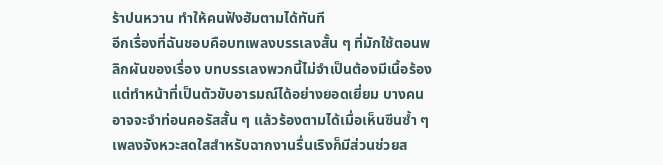ร้าปนหวาน ทำให้คนฟังฮัมตามได้ทันที
อีกเรื่องที่ฉันชอบคือบทเพลงบรรเลงสั้น ๆ ที่มักใช้ตอนพลิกผันของเรื่อง บทบรรเลงพวกนี้ไม่จำเป็นต้องมีเนื้อร้องแต่ทำหน้าที่เป็นตัวขับอารมณ์ได้อย่างยอดเยี่ยม บางคนอาจจะจำท่อนคอรัสสั้น ๆ แล้วร้องตามได้เมื่อเห็นซีนซ้ำ ๆ เพลงจังหวะสดใสสำหรับฉากงานรื่นเริงก็มีส่วนช่วยส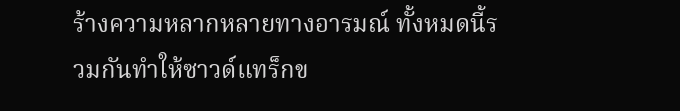ร้างความหลากหลายทางอารมณ์ ทั้งหมดนี้รวมกันทำให้ซาวด์แทร็กข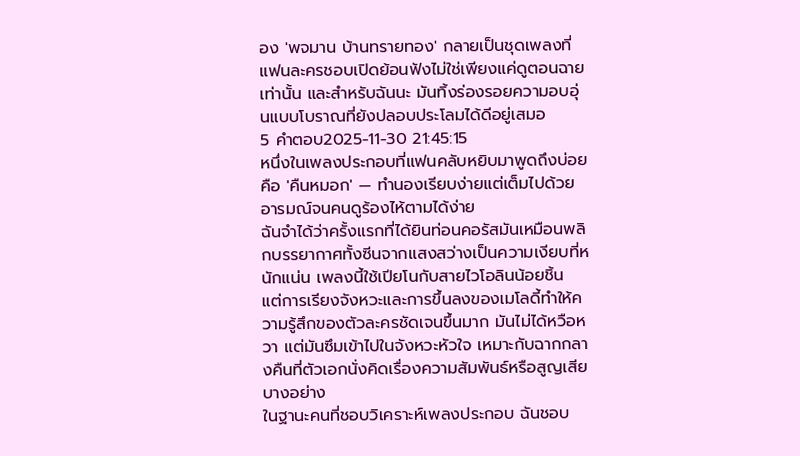อง 'พจมาน บ้านทรายทอง' กลายเป็นชุดเพลงที่แฟนละครชอบเปิดย้อนฟังไม่ใช่เพียงแค่ดูตอนฉายเท่านั้น และสำหรับฉันนะ มันทิ้งร่องรอยความอบอุ่นแบบโบราณที่ยังปลอบประโลมได้ดีอยู่เสมอ
5 คำตอบ2025-11-30 21:45:15
หนึ่งในเพลงประกอบที่แฟนคลับหยิบมาพูดถึงบ่อยคือ 'คืนหมอก' — ทำนองเรียบง่ายแต่เต็มไปด้วยอารมณ์จนคนดูร้องไห้ตามได้ง่าย
ฉันจำได้ว่าครั้งแรกที่ได้ยินท่อนคอรัสมันเหมือนพลิกบรรยากาศทั้งซีนจากแสงสว่างเป็นความเงียบที่หนักแน่น เพลงนี้ใช้เปียโนกับสายไวโอลินน้อยชิ้น แต่การเรียงจังหวะและการขึ้นลงของเมโลดี้ทำให้ความรู้สึกของตัวละครชัดเจนขึ้นมาก มันไม่ได้หวือหวา แต่มันซึมเข้าไปในจังหวะหัวใจ เหมาะกับฉากกลางคืนที่ตัวเอกนั่งคิดเรื่องความสัมพันธ์หรือสูญเสียบางอย่าง
ในฐานะคนที่ชอบวิเคราะห์เพลงประกอบ ฉันชอบ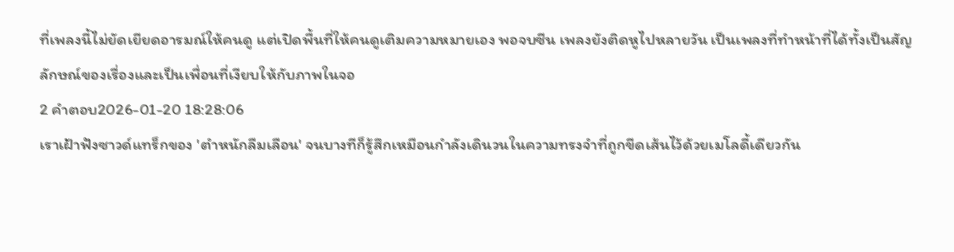ที่เพลงนี้ไม่ยัดเยียดอารมณ์ให้คนดู แต่เปิดพื้นที่ให้คนดูเติมความหมายเอง พอจบซีน เพลงยังติดหูไปหลายวัน เป็นเพลงที่ทำหน้าที่ได้ทั้งเป็นสัญลักษณ์ของเรื่องและเป็นเพื่อนที่เงียบให้กับภาพในจอ
2 คำตอบ2026-01-20 18:28:06
เราเฝ้าฟังซาวด์แทร็กของ 'ตําหนักลืมเลือน' จนบางทีก็รู้สึกเหมือนกำลังเดินวนในความทรงจำที่ถูกขีดเส้นไว้ด้วยเมโลดี้เดียวกัน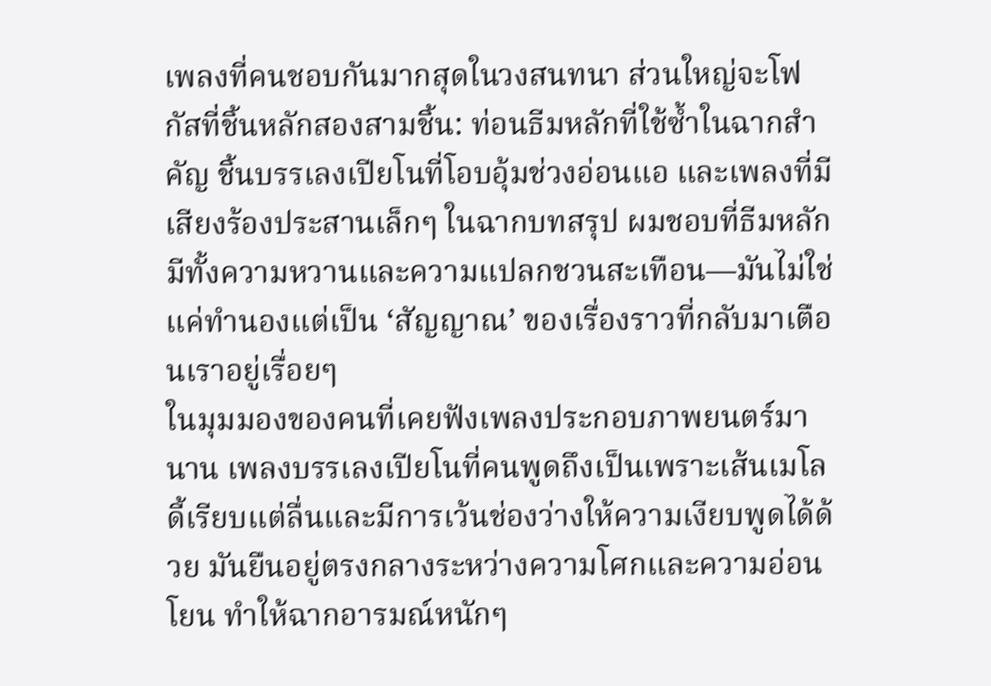เพลงที่คนชอบกันมากสุดในวงสนทนา ส่วนใหญ่จะโฟกัสที่ชิ้นหลักสองสามชิ้น: ท่อนธีมหลักที่ใช้ซ้ำในฉากสำคัญ ชิ้นบรรเลงเปียโนที่โอบอุ้มช่วงอ่อนแอ และเพลงที่มีเสียงร้องประสานเล็กๆ ในฉากบทสรุป ผมชอบที่ธีมหลักมีทั้งความหวานและความแปลกชวนสะเทือน—มันไม่ใช่แค่ทำนองแต่เป็น ‘สัญญาณ’ ของเรื่องราวที่กลับมาเตือนเราอยู่เรื่อยๆ
ในมุมมองของคนที่เคยฟังเพลงประกอบภาพยนตร์มานาน เพลงบรรเลงเปียโนที่คนพูดถึงเป็นเพราะเส้นเมโลดี้เรียบแต่ลื่นและมีการเว้นช่องว่างให้ความเงียบพูดได้ด้วย มันยืนอยู่ตรงกลางระหว่างความโศกและความอ่อนโยน ทำให้ฉากอารมณ์หนักๆ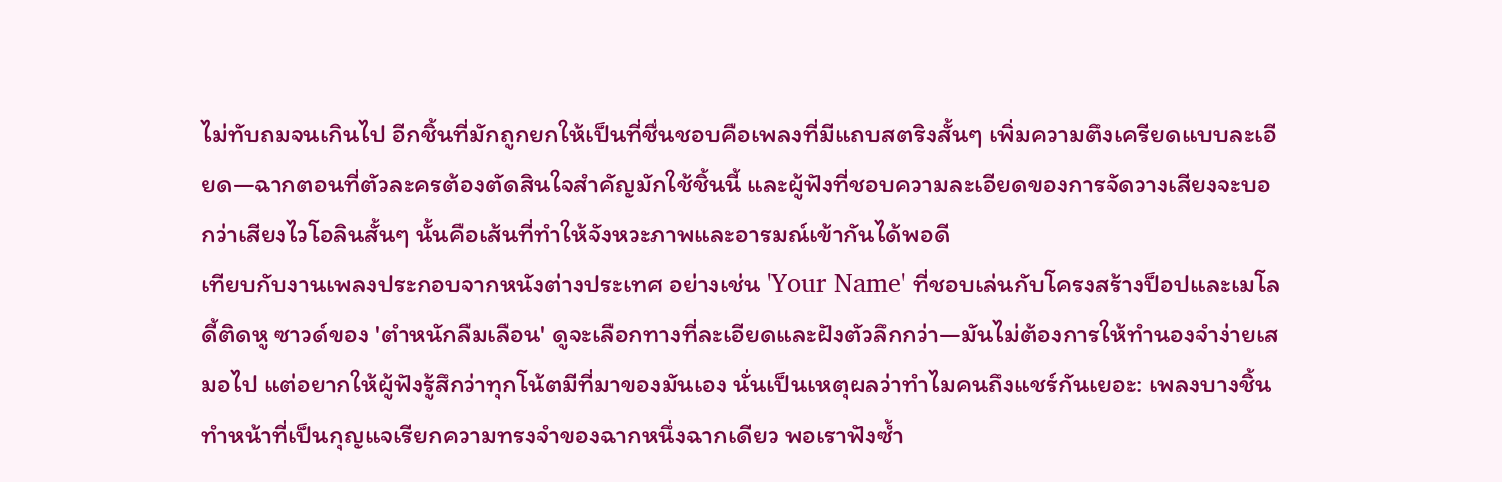ไม่ทับถมจนเกินไป อีกชิ้นที่มักถูกยกให้เป็นที่ชื่นชอบคือเพลงที่มีแถบสตริงสั้นๆ เพิ่มความตึงเครียดแบบละเอียด—ฉากตอนที่ตัวละครต้องตัดสินใจสำคัญมักใช้ชิ้นนี้ และผู้ฟังที่ชอบความละเอียดของการจัดวางเสียงจะบอกว่าเสียงไวโอลินสั้นๆ นั้นคือเส้นที่ทำให้จังหวะภาพและอารมณ์เข้ากันได้พอดี
เทียบกับงานเพลงประกอบจากหนังต่างประเทศ อย่างเช่น 'Your Name' ที่ชอบเล่นกับโครงสร้างป็อปและเมโลดี้ติดหู ซาวด์ของ 'ตําหนักลืมเลือน' ดูจะเลือกทางที่ละเอียดและฝังตัวลึกกว่า—มันไม่ต้องการให้ทำนองจำง่ายเสมอไป แต่อยากให้ผู้ฟังรู้สึกว่าทุกโน้ตมีที่มาของมันเอง นั่นเป็นเหตุผลว่าทำไมคนถึงแชร์กันเยอะ: เพลงบางชิ้นทำหน้าที่เป็นกุญแจเรียกความทรงจำของฉากหนึ่งฉากเดียว พอเราฟังซ้ำ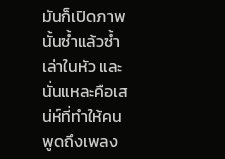มันก็เปิดภาพนั้นซ้ำแล้วซ้ำเล่าในหัว และนั่นแหละคือเสน่ห์ที่ทำให้คนพูดถึงเพลง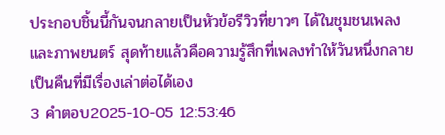ประกอบชิ้นนี้กันจนกลายเป็นหัวข้อรีวิวที่ยาวๆ ได้ในชุมชนเพลงและภาพยนตร์ สุดท้ายแล้วคือความรู้สึกที่เพลงทำให้วันหนึ่งกลายเป็นคืนที่มีเรื่องเล่าต่อได้เอง
3 คำตอบ2025-10-05 12:53:46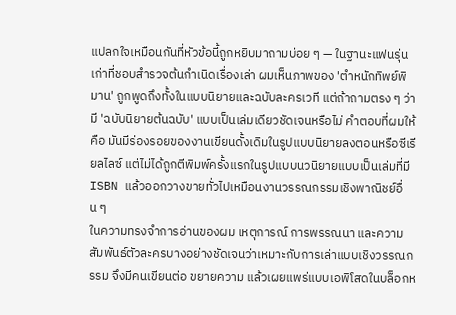แปลกใจเหมือนกันที่หัวข้อนี้ถูกหยิบมาถามบ่อย ๆ — ในฐานะแฟนรุ่นเก่าที่ชอบสำรวจต้นกำเนิดเรื่องเล่า ผมเห็นภาพของ 'ตำหนักทิพย์พิมาน' ถูกพูดถึงทั้งในแบบนิยายและฉบับละครเวที แต่ถ้าถามตรง ๆ ว่ามี 'ฉบับนิยายต้นฉบับ' แบบเป็นเล่มเดียวชัดเจนหรือไม่ คำตอบที่ผมให้คือ มันมีร่องรอยของงานเขียนดั้งเดิมในรูปแบบนิยายลงตอนหรือซีเรียลไลซ์ แต่ไม่ได้ถูกตีพิมพ์ครั้งแรกในรูปแบบนวนิยายแบบเป็นเล่มที่มี ISBN แล้วออกวางขายทั่วไปเหมือนงานวรรณกรรมเชิงพาณิชย์อื่น ๆ
ในความทรงจำการอ่านของผม เหตุการณ์ การพรรณนา และความสัมพันธ์ตัวละครบางอย่างชัดเจนว่าเหมาะกับการเล่าแบบเชิงวรรณกรรม จึงมีคนเขียนต่อ ขยายความ แล้วเผยแพร่แบบเอพิโสดในบล็อกห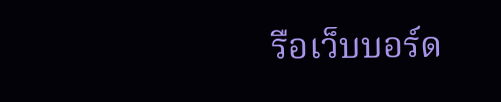รือเว็บบอร์ด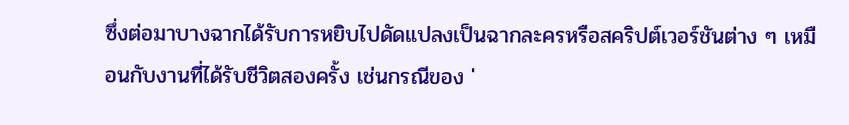ซึ่งต่อมาบางฉากได้รับการหยิบไปดัดแปลงเป็นฉากละครหรือสคริปต์เวอร์ชันต่าง ๆ เหมือนกับงานที่ได้รับชีวิตสองครั้ง เช่นกรณีของ '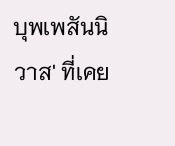บุพเพสันนิวาส' ที่เคย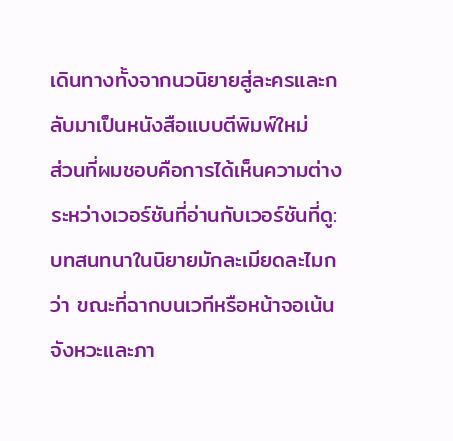เดินทางทั้งจากนวนิยายสู่ละครและกลับมาเป็นหนังสือแบบตีพิมพ์ใหม่
ส่วนที่ผมชอบคือการได้เห็นความต่างระหว่างเวอร์ชันที่อ่านกับเวอร์ชันที่ดู: บทสนทนาในนิยายมักละเมียดละไมกว่า ขณะที่ฉากบนเวทีหรือหน้าจอเน้นจังหวะและภา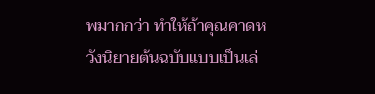พมากกว่า ทำให้ถ้าคุณคาดหวังนิยายต้นฉบับแบบเป็นเล่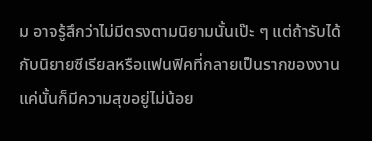ม อาจรู้สึกว่าไม่มีตรงตามนิยามนั้นเป๊ะ ๆ แต่ถ้ารับได้กับนิยายซีเรียลหรือแฟนฟิคที่กลายเป็นรากของงาน แค่นั้นก็มีความสุขอยู่ไม่น้อย